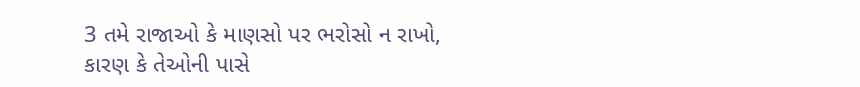3 તમે રાજાઓ કે માણસો પર ભરોસો ન રાખો,
કારણ કે તેઓની પાસે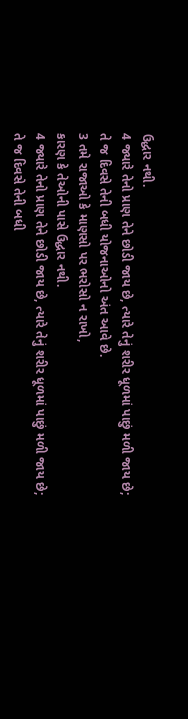ઉદ્ધાર નથી.
4 જ્યારે તેનો પ્રાણ તેને છોડી જાય છે, ત્યારે તેનું શરીર ધૂળમાં પાછું મળી જાય છે;
તે જ દિવસે તેની બધી યોજનાઓનો અંત આવે છે.
3 તમે રાજાઓ કે માણસો પર ભરોસો ન રાખો,
કારણ કે તેઓની પાસે ઉદ્ધાર નથી.
4 જ્યારે તેનો પ્રાણ તેને છોડી જાય છે, ત્યારે તેનું શરીર ધૂળમાં પાછું મળી જાય છે;
તે જ દિવસે તેની બધી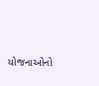યોજનાઓનો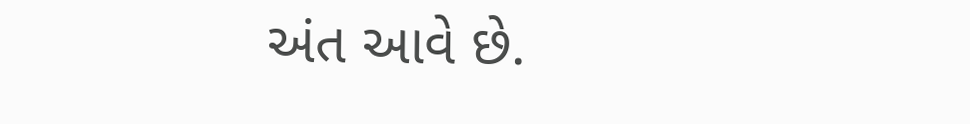અંત આવે છે.